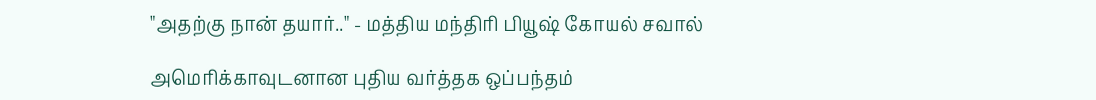"அதற்கு நான் தயார்.." - மத்திய மந்திரி பியூஷ் கோயல் சவால்

அமெரிக்காவுடனான புதிய வர்த்தக ஒப்பந்தம்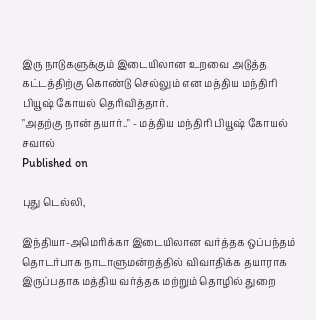இரு நாடுகளுக்கும் இடையிலான உறவை அடுத்த கட்டத்திற்கு கொண்டு செல்லும் என மத்திய மந்திரி பியூஷ் கோயல் தெரிவித்தார்.
"அதற்கு நான் தயார்.." - மத்திய மந்திரி பியூஷ் கோயல் சவால்
Published on

புது டெல்லி,

இந்தியா-அமெரிக்கா இடையிலான வர்த்தக ஒப்பந்தம் தொடர்பாக நாடாளுமன்றத்தில் விவாதிக்க தயாராக இருப்பதாக மத்திய வர்த்தக மற்றும் தொழில் துறை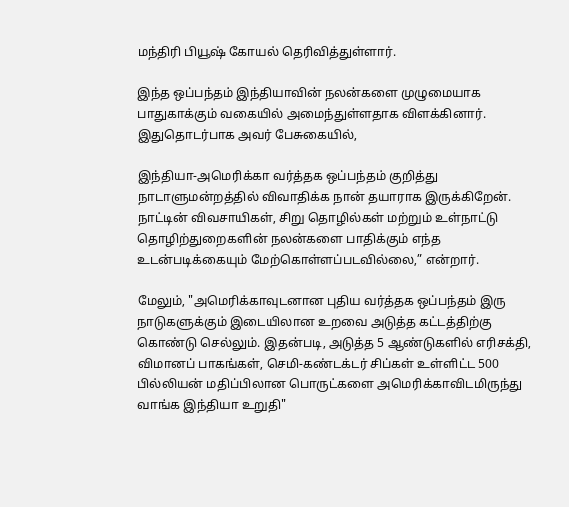மந்திரி பியூஷ் கோயல் தெரிவித்துள்ளார்.

இந்த ஒப்பந்தம் இந்தியாவின் நலன்களை முழுமையாக பாதுகாக்கும் வகையில் அமைந்துள்ளதாக விளக்கினார். இதுதொடர்பாக அவர் பேசுகையில்,

இந்தியா-அமெரிக்கா வர்த்தக ஒப்பந்தம் குறித்து நாடாளுமன்றத்தில் விவாதிக்க நான் தயாராக இருக்கிறேன். நாட்டின் விவசாயிகள், சிறு தொழில்கள் மற்றும் உள்நாட்டு தொழிற்துறைகளின் நலன்களை பாதிக்கும் எந்த உடன்படிக்கையும் மேற்கொள்ளப்படவில்லை,” என்றார்.

மேலும், "அமெரிக்காவுடனான புதிய வர்த்தக ஒப்பந்தம் இரு நாடுகளுக்கும் இடையிலான உறவை அடுத்த கட்டத்திற்கு கொண்டு செல்லும். இதன்படி, அடுத்த 5 ஆண்டுகளில் எரிசக்தி, விமானப் பாகங்கள், செமி-கண்டக்டர் சிப்கள் உள்ளிட்ட 500 பில்லியன் மதிப்பிலான பொருட்களை அமெரிக்காவிடமிருந்து வாங்க இந்தியா உறுதி"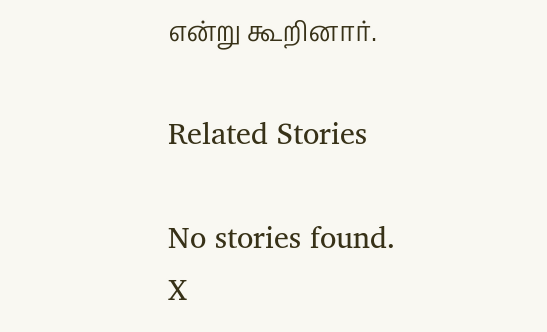என்று கூறினார்.

Related Stories

No stories found.
X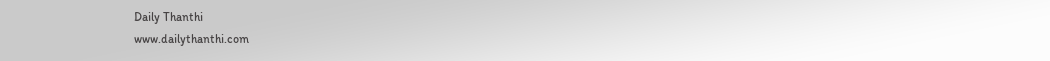Daily Thanthi
www.dailythanthi.com